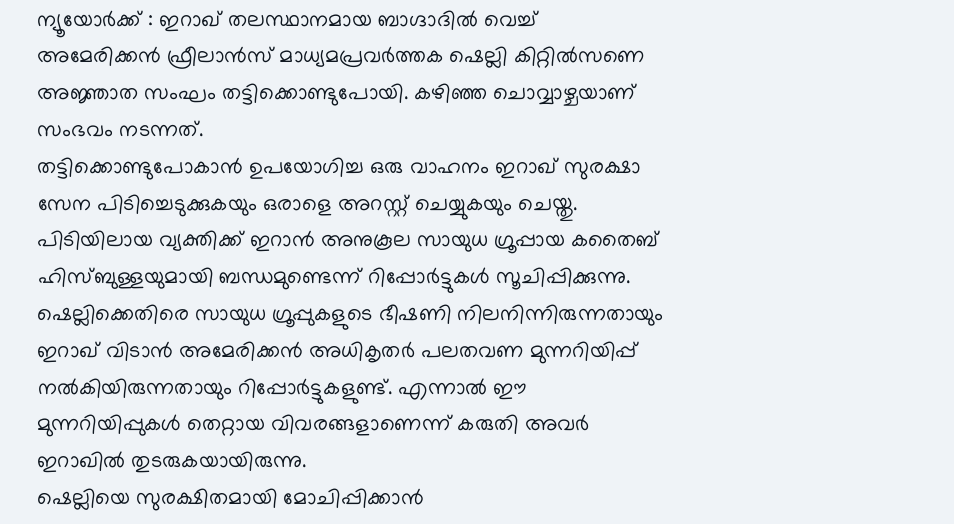ന്യൂയോർക്ക് : ഇറാഖ് തലസ്ഥാനമായ ബാഗ്ദാദിൽ വെച്ച് അമേരിക്കൻ ഫ്രീലാൻസ് മാധ്യമപ്രവർത്തക ഷെല്ലി കിറ്റിൽസണെ അജ്ഞാത സംഘം തട്ടിക്കൊണ്ടുപോയി. കഴിഞ്ഞ ചൊവ്വാഴ്ചയാണ് സംഭവം നടന്നത്.
തട്ടിക്കൊണ്ടുപോകാൻ ഉപയോഗിച്ച ഒരു വാഹനം ഇറാഖ് സുരക്ഷാ സേന പിടിച്ചെടുക്കുകയും ഒരാളെ അറസ്റ്റ് ചെയ്യുകയും ചെയ്തു. പിടിയിലായ വ്യക്തിക്ക് ഇറാൻ അനുകൂല സായുധ ഗ്രൂപ്പായ കതൈബ് ഹിസ്ബുള്ളയുമായി ബന്ധമുണ്ടെന്ന് റിപ്പോർട്ടുകൾ സൂചിപ്പിക്കുന്നു.
ഷെല്ലിക്കെതിരെ സായുധ ഗ്രൂപ്പുകളുടെ ഭീഷണി നിലനിന്നിരുന്നതായും ഇറാഖ് വിടാൻ അമേരിക്കൻ അധികൃതർ പലതവണ മുന്നറിയിപ്പ് നൽകിയിരുന്നതായും റിപ്പോർട്ടുകളുണ്ട്. എന്നാൽ ഈ മുന്നറിയിപ്പുകൾ തെറ്റായ വിവരങ്ങളാണെന്ന് കരുതി അവർ ഇറാഖിൽ തുടരുകയായിരുന്നു.
ഷെല്ലിയെ സുരക്ഷിതമായി മോചിപ്പിക്കാൻ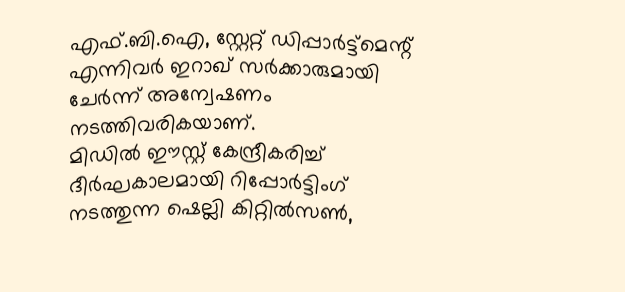എഫ്.ബി.ഐ, സ്റ്റേറ്റ് ഡിപ്പാർട്ട്മെന്റ് എന്നിവർ ഇറാഖ് സർക്കാരുമായി ചേർന്ന് അന്വേഷണം നടത്തിവരികയാണ്.
മിഡിൽ ഈസ്റ്റ് കേന്ദ്രീകരിച്ച് ദീർഘകാലമായി റിപ്പോർട്ടിംഗ് നടത്തുന്ന ഷെല്ലി കിറ്റിൽസൺ,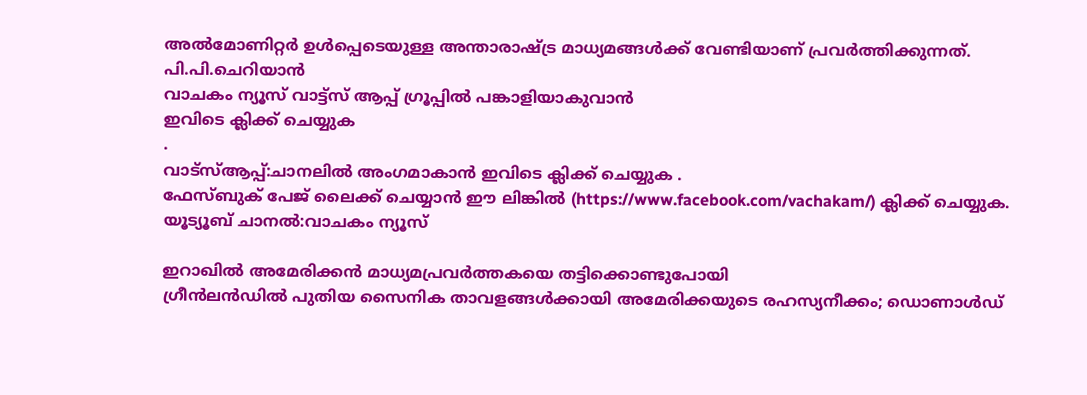അൽമോണിറ്റർ ഉൾപ്പെടെയുള്ള അന്താരാഷ്ട്ര മാധ്യമങ്ങൾക്ക് വേണ്ടിയാണ് പ്രവർത്തിക്കുന്നത്.
പി.പി.ചെറിയാൻ
വാചകം ന്യൂസ് വാട്ട്സ് ആപ്പ് ഗ്രൂപ്പിൽ പങ്കാളിയാകുവാൻ
ഇവിടെ ക്ലിക്ക് ചെയ്യുക
.
വാട്സ്ആപ്പ്:ചാനലിൽ അംഗമാകാൻ ഇവിടെ ക്ലിക്ക് ചെയ്യുക .
ഫേസ്ബുക് പേജ് ലൈക്ക് ചെയ്യാൻ ഈ ലിങ്കിൽ (https://www.facebook.com/vachakam/) ക്ലിക്ക് ചെയ്യുക.
യൂട്യൂബ് ചാനൽ:വാചകം ന്യൂസ്

ഇറാഖിൽ അമേരിക്കൻ മാധ്യമപ്രവർത്തകയെ തട്ടിക്കൊണ്ടുപോയി
ഗ്രീൻലൻഡിൽ പുതിയ സൈനിക താവളങ്ങൾക്കായി അമേരിക്കയുടെ രഹസ്യനീക്കം; ഡൊണാൾഡ്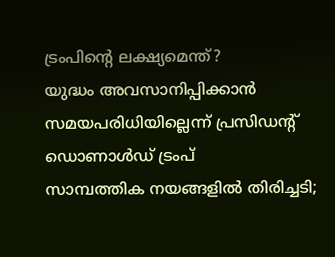ട്രംപിന്റെ ലക്ഷ്യമെന്ത്?
യുദ്ധം അവസാനിപ്പിക്കാൻ സമയപരിധിയില്ലെന്ന് പ്രസിഡന്റ് ഡൊണാൾഡ് ട്രംപ്
സാമ്പത്തിക നയങ്ങളിൽ തിരിച്ചടി;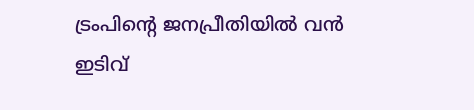ട്രംപിന്റെ ജനപ്രീതിയിൽ വൻ ഇടിവ്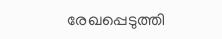രേഖപ്പെടുത്തി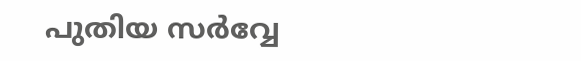പുതിയ സർവ്വേ